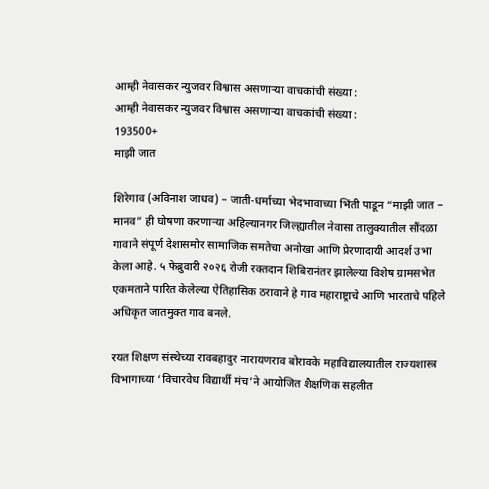आम्ही नेवासकर न्युजवर विश्वास असणाऱ्या वाचकांची संख्या :
आम्ही नेवासकर न्युजवर विश्वास असणाऱ्या वाचकांची संख्या :
193500+
माझी जात

शिरेगाव (अविनाश जाधव) – जाती-धर्माच्या भेदभावाच्या भिंती पाडून “माझी जात – मानव” ही घोषणा करणाऱ्या अहिल्यानगर जिल्ह्यातील नेवासा तालुक्यातील सौंदळा गावाने संपूर्ण देशासमोर सामाजिक समतेचा अनोखा आणि प्रेरणादायी आदर्श उभा केला आहे. ५ फेब्रुवारी २०२६ रोजी रक्तदान शिबिरानंतर झालेल्या विशेष ग्रामसभेत एकमताने पारित केलेल्या ऐतिहासिक ठरावाने हे गाव महाराष्ट्राचे आणि भारताचे पहिले अधिकृत जातमुक्त गाव बनले.

रयत शिक्षण संस्थेच्या रावबहादुर नारायणराव बोरावके महाविद्यालयातील राज्यशास्त्र विभागाच्या ‘विचारवेध विद्यार्थी मंच’ने आयोजित शैक्षणिक सहलीत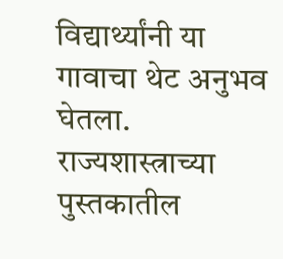विद्यार्थ्यांनी या गावाचा थेट अनुभव घेतला. राज्यशास्त्राच्या पुस्तकातील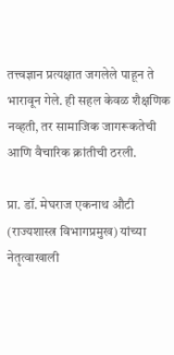तत्त्वज्ञान प्रत्यक्षात जगलेले पाहून ते भारावून गेले. ही सहल केवळ शैक्षणिक नव्हती, तर सामाजिक जागरूकतेची आणि वैचारिक क्रांतीची ठरली.

प्रा. डॉ. मेघराज एकनाथ औटी (राज्यशास्त्र विभागप्रमुख) यांच्या नेतृत्वाखाली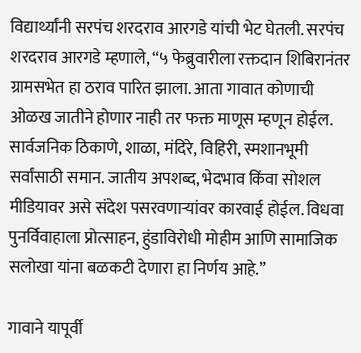विद्यार्थ्यांनी सरपंच शरदराव आरगडे यांची भेट घेतली. सरपंच शरदराव आरगडे म्हणाले, “५ फेब्रुवारीला रक्तदान शिबिरानंतर ग्रामसभेत हा ठराव पारित झाला. आता गावात कोणाची ओळख जातीने होणार नाही तर फक्त माणूस म्हणून होईल. सार्वजनिक ठिकाणे, शाळा, मंदिरे, विहिरी, स्मशानभूमी सर्वांसाठी समान. जातीय अपशब्द, भेदभाव किंवा सोशल मीडियावर असे संदेश पसरवणाऱ्यांवर कारवाई होईल. विधवा पुनर्विवाहाला प्रोत्साहन, हुंडाविरोधी मोहीम आणि सामाजिक सलोखा यांना बळकटी देणारा हा निर्णय आहे.”

गावाने यापूर्वी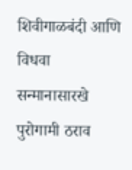शिवीगाळबंदी आणि विधवा सन्मानासारखे पुरोगामी ठराव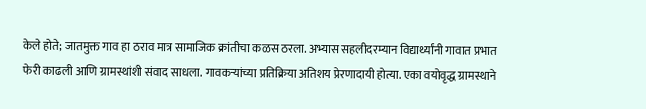केले होते; जातमुक्त गाव हा ठराव मात्र सामाजिक क्रांतीचा कळस ठरला. अभ्यास सहलीदरम्यान विद्यार्थ्यांनी गावात प्रभात फेरी काढली आणि ग्रामस्थांशी संवाद साधला. गावकऱ्यांच्या प्रतिक्रिया अतिशय प्रेरणादायी होत्या. एका वयोवृद्ध ग्रामस्थाने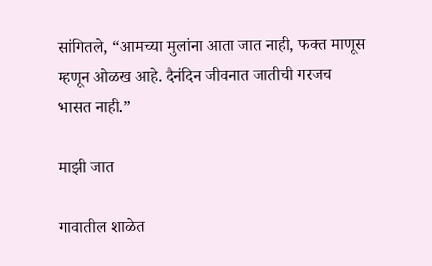सांगितले, “आमच्या मुलांना आता जात नाही, फक्त माणूस म्हणून ओळख आहे. दैनंदिन जीवनात जातीची गरजच भासत नाही.”

माझी जात

गावातील शाळेत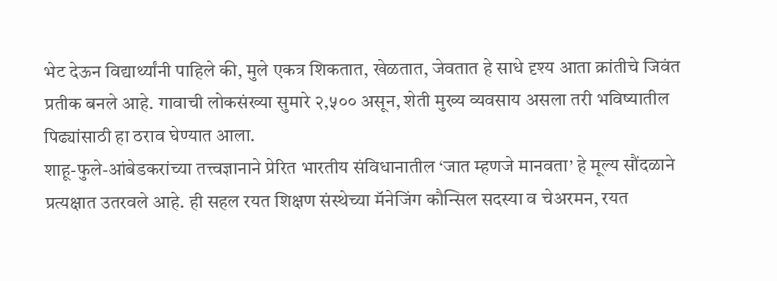भेट देऊन विद्यार्थ्यांनी पाहिले की, मुले एकत्र शिकतात, खेळतात, जेवतात हे साधे दृश्य आता क्रांतीचे जिवंत प्रतीक बनले आहे. गावाची लोकसंख्या सुमारे २,५०० असून, शेती मुख्य व्यवसाय असला तरी भविष्यातील पिढ्यांसाठी हा ठराव घेण्यात आला.
शाहू-फुले-आंबेडकरांच्या तत्त्वज्ञानाने प्रेरित भारतीय संविधानातील ‘जात म्हणजे मानवता’ हे मूल्य सौंदळाने प्रत्यक्षात उतरवले आहे. ही सहल रयत शिक्षण संस्थेच्या मॅनेजिंग कौन्सिल सदस्या व चेअरमन, रयत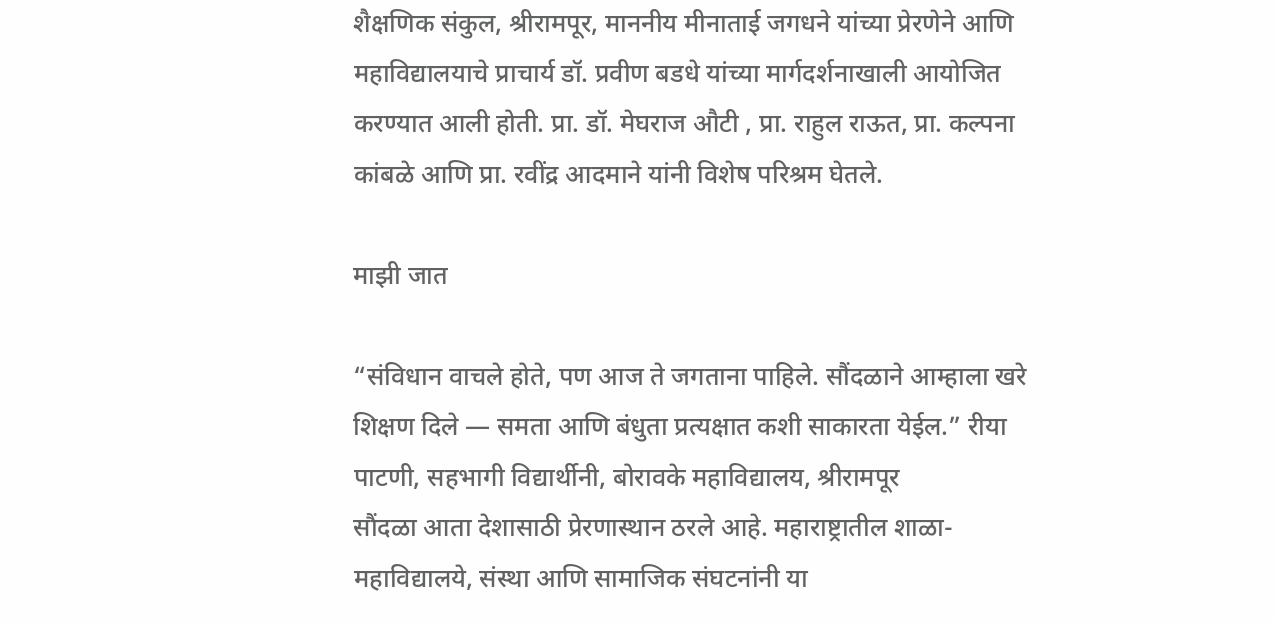शैक्षणिक संकुल, श्रीरामपूर, माननीय मीनाताई जगधने यांच्या प्रेरणेने आणि महाविद्यालयाचे प्राचार्य डॉ. प्रवीण बडधे यांच्या मार्गदर्शनाखाली आयोजित करण्यात आली होती. प्रा. डॉ. मेघराज औटी , प्रा. राहुल राऊत, प्रा. कल्पना कांबळे आणि प्रा. रवींद्र आदमाने यांनी विशेष परिश्रम घेतले.

माझी जात

“संविधान वाचले होते, पण आज ते जगताना पाहिले. सौंदळाने आम्हाला खरे शिक्षण दिले — समता आणि बंधुता प्रत्यक्षात कशी साकारता येईल.” रीया पाटणी, सहभागी विद्यार्थीनी, बोरावके महाविद्यालय, श्रीरामपूर
सौंदळा आता देशासाठी प्रेरणास्थान ठरले आहे. महाराष्ट्रातील शाळा-महाविद्यालये, संस्था आणि सामाजिक संघटनांनी या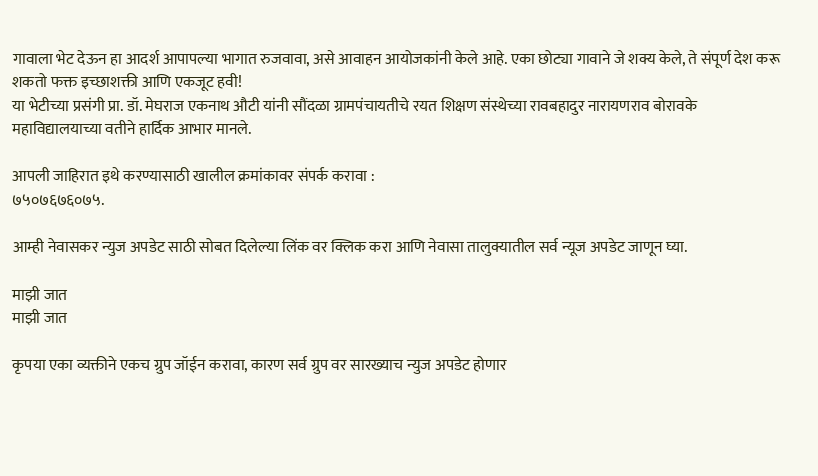गावाला भेट देऊन हा आदर्श आपापल्या भागात रुजवावा, असे आवाहन आयोजकांनी केले आहे. एका छोट्या गावाने जे शक्य केले, ते संपूर्ण देश करू शकतो फक्त इच्छाशक्ती आणि एकजूट हवी!
या भेटीच्या प्रसंगी प्रा. डॉ. मेघराज एकनाथ औटी यांनी सौंदळा ग्रामपंचायतीचे रयत शिक्षण संस्थेच्या रावबहादुर नारायणराव बोरावके महाविद्यालयाच्या वतीने हार्दिक आभार मानले.

आपली जाहिरात इथे करण्यासाठी खालील क्रमांकावर संपर्क करावा :
७५०७६७६०७५.

आम्ही नेवासकर न्युज अपडेट साठी सोबत दिलेल्या लिंक वर क्लिक करा आणि नेवासा तालुक्यातील सर्व न्यूज अपडेट जाणून घ्या.

माझी जात
माझी जात

कृपया एका व्यक्तीने एकच ग्रुप जॉईन करावा, कारण सर्व ग्रुप वर सारख्याच न्युज अपडेट होणार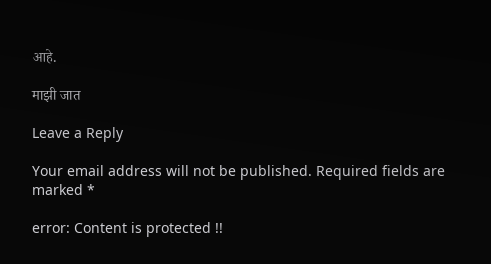आहे.

माझी जात

Leave a Reply

Your email address will not be published. Required fields are marked *

error: Content is protected !!